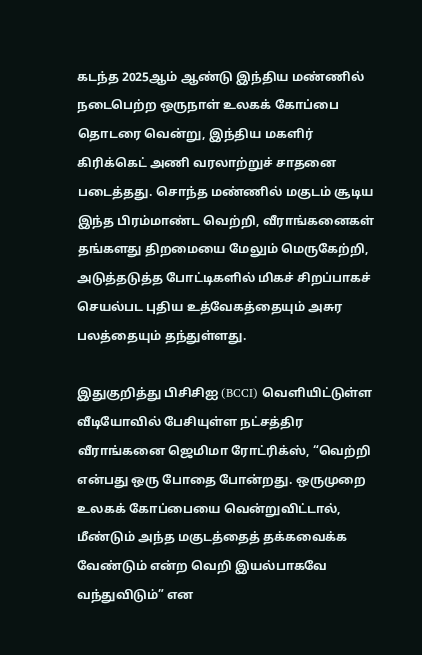கடந்த 2025ஆம் ஆண்டு இந்திய மண்ணில் நடைபெற்ற ஒருநாள் உலகக் கோப்பை தொடரை வென்று, இந்திய மகளிர் கிரிக்கெட் அணி வரலாற்றுச் சாதனை படைத்தது. சொந்த மண்ணில் மகுடம் சூடிய இந்த பிரம்மாண்ட வெற்றி, வீராங்கனைகள் தங்களது திறமையை மேலும் மெருகேற்றி, அடுத்தடுத்த போட்டிகளில் மிகச் சிறப்பாகச் செயல்பட புதிய உத்வேகத்தையும் அசுர பலத்தையும் தந்துள்ளது.

இதுகுறித்து பிசிசிஐ (BCCI) வெளியிட்டுள்ள வீடியோவில் பேசியுள்ள நட்சத்திர வீராங்கனை ஜெமிமா ரோட்ரிக்ஸ், “வெற்றி என்பது ஒரு போதை போன்றது. ஒருமுறை உலகக் கோப்பையை வென்றுவிட்டால், மீண்டும் அந்த மகுடத்தைத் தக்கவைக்க வேண்டும் என்ற வெறி இயல்பாகவே வந்துவிடும்” என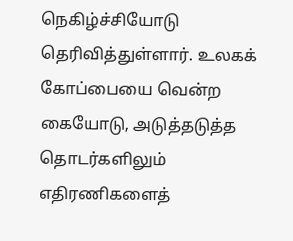நெகிழ்ச்சியோடு தெரிவித்துள்ளார். உலகக் கோப்பையை வென்ற கையோடு, அடுத்தடுத்த தொடர்களிலும் எதிரணிகளைத்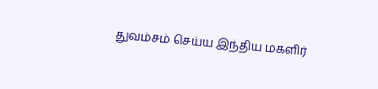துவம்சம் செய்ய இந்திய மகளிர்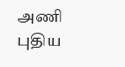அணி புதிய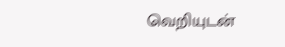வெறியுடன்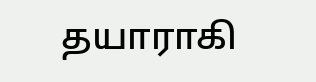தயாராகி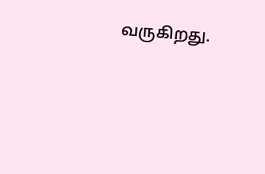வருகிறது.